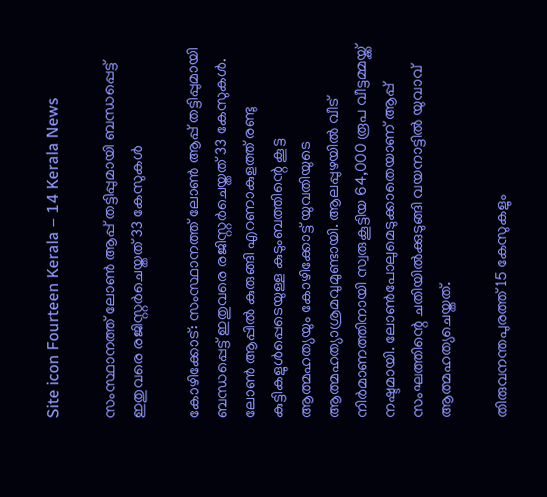Site icon Fourteen Kerala – 14 Kerala News

സംസ്ഥാനത്ത് ലോണ്‍ ആപ്പ് തട്ടിപ്പുമായി ബന്ധപ്പെട്ട് ഇതുവരെ രജിസ്റ്റര്‍ചെയ്തത് 33 കേസുകള്‍

കോഴിക്കോട്: സംസ്ഥാനത്ത് ലോണ്‍ ആപ്പ് തട്ടിപ്പുമായി ബന്ധപ്പെട്ട് ഇതുവരെ രജിസ്റ്റര്‍ചെയ്തത് 33 കേസുകള്‍. ലോണ്‍ ആപ്പില്‍ കുരുങ്ങി എറണാകുളത്ത് രണ്ടു കുട്ടികളുള്‍പ്പെടെയുള്ള കുടുംബത്തിന്റെ കൂട്ട ആത്മഹത്യയും കോഴിക്കോട്ട് യുവതിയുടെ ആത്മഹത്യാശ്രമവുമുണ്ടായി. ആലപ്പുഴയില്‍ വീട് നിര്‍മാണത്തിനായി സ്വരുകൂട്ടിയ 64,000 രൂപ വീട്ടമ്മയ്ക്ക് നഷ്ടമായി. ലോണ്‍പോലുമെടുക്കാതെയാണ് ആപ്പ് സംഘത്തിന്റെ ചതിയില്‍ക്കുടുങ്ങി വയനാട്ടില്‍ യുവാവ് ആത്മഹത്യചെയ്തത്.

തിരുവനന്തപുരത്ത് 15 കേസുകളും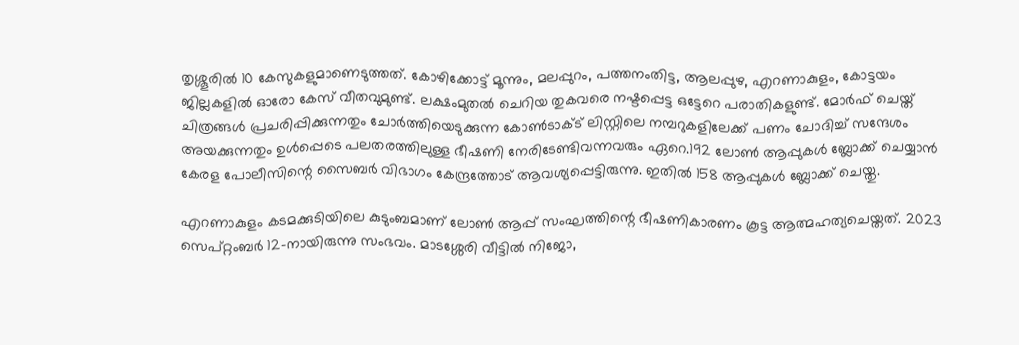തൃശ്ശൂരില്‍ 10 കേസുകളുമാണെടുത്തത്. കോഴിക്കോട്ട് മൂന്നും, മലപ്പുറം, പത്തനംതിട്ട, ആലപ്പുഴ, എറണാകുളം, കോട്ടയം ജില്ലകളില്‍ ഓരോ കേസ് വീതവുമുണ്ട്. ലക്ഷംമുതല്‍ ചെറിയ തുകവരെ നഷ്ടപ്പെട്ട ഒട്ടേറെ പരാതികളുണ്ട്. മോര്‍ഫ് ചെയ്ത് ചിത്രങ്ങള്‍ പ്രചരിപ്പിക്കുന്നതും ചോര്‍ത്തിയെടുക്കുന്ന കോണ്‍ടാക്ട് ലിസ്റ്റിലെ നമ്പറുകളിലേക്ക് പണം ചോദിച്ച് സന്ദേശം അയക്കുന്നതും ഉള്‍പ്പെടെ പലതരത്തിലുള്ള ഭീഷണി നേരിടേണ്ടിവന്നവരും ഏറെ.192 ലോണ്‍ ആപ്പുകള്‍ ബ്ലോക്ക് ചെയ്യാന്‍ കേരള പോലീസിന്റെ സൈബര്‍ വിഭാഗം കേന്ദ്രത്തോട് ആവശ്യപ്പെട്ടിരുന്നു. ഇതില്‍ 158 ആപ്പുകള്‍ ബ്ലോക്ക് ചെയ്തു.

എറണാകുളം കടമക്കുടിയിലെ കുടുംബമാണ് ലോണ്‍ ആപ്പ് സംഘത്തിന്റെ ഭീഷണികാരണം കൂട്ട ആത്മഹത്യചെയ്തത്. 2023 സെപ്റ്റംബര്‍ 12-നായിരുന്നു സംഭവം. മാടശ്ശേരി വീട്ടില്‍ നിജോ,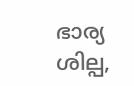ഭാര്യ ശില്പ,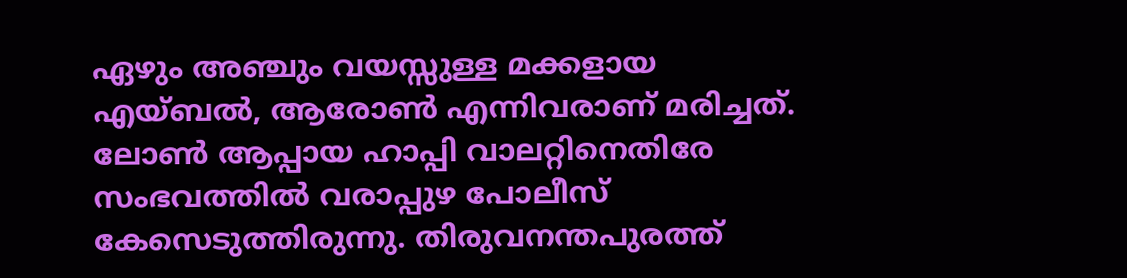ഏഴും അഞ്ചും വയസ്സുള്ള മക്കളായ എയ്ബല്‍, ആരോണ്‍ എന്നിവരാണ് മരിച്ചത്. ലോണ്‍ ആപ്പായ ഹാപ്പി വാലറ്റിനെതിരേ സംഭവത്തില്‍ വരാപ്പുഴ പോലീസ് കേസെടുത്തിരുന്നു. തിരുവനന്തപുരത്ത്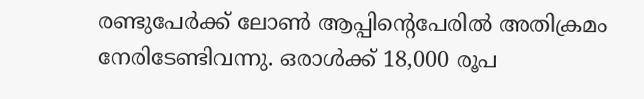രണ്ടുപേര്‍ക്ക് ലോണ്‍ ആപ്പിന്റെപേരില്‍ അതിക്രമം നേരിടേണ്ടിവന്നു. ഒരാള്‍ക്ക് 18,000 രൂപ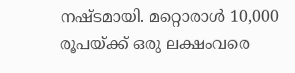നഷ്ടമായി. മറ്റൊരാള്‍ 10,000 രൂപയ്ക്ക് ഒരു ലക്ഷംവരെ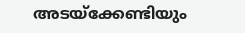അടയ്‌ക്കേണ്ടിയും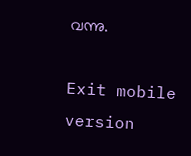വന്നു.

Exit mobile version